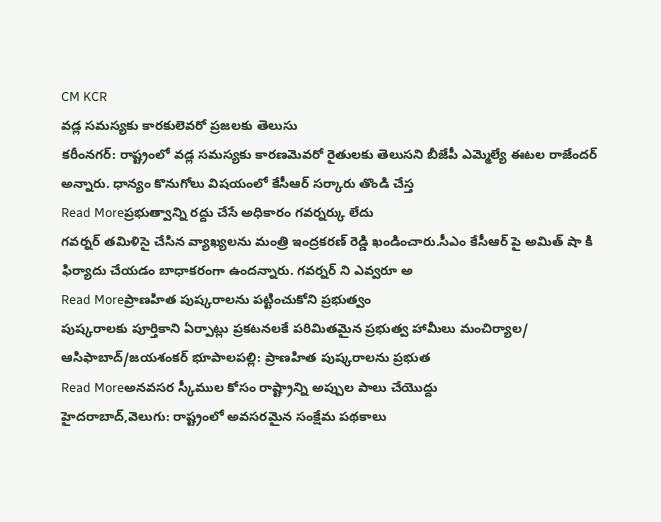CM KCR
వడ్ల సమస్యకు కారకులెవరో ప్రజలకు తెలుసు
కరీంనగర్: రాష్ట్రంలో వడ్ల సమస్యకు కారణమెవరో రైతులకు తెలుసని బీజేపీ ఎమ్మెల్యే ఈటల రాజేందర్ అన్నారు. ధాన్యం కొనుగోలు విషయంలో కేసీఆర్ సర్కారు తొండి చేస్త
Read Moreప్రభుత్వాన్ని రద్దు చేసే అధికారం గవర్నర్కు లేదు
గవర్నర్ తమిళిసై చేసిన వ్యాఖ్యలను మంత్రి ఇంద్రకరణ్ రెడ్డి ఖండించారు.సీఎం కేసీఆర్ పై అమిత్ షా కి ఫిర్యాదు చేయడం బాధాకరంగా ఉందన్నారు. గవర్నర్ ని ఎవ్వరూ అ
Read Moreప్రాణహిత పుష్కరాలను పట్టించుకోని ప్రభుత్వం
పుష్కరాలకు పూర్తికాని ఏర్పాట్లు ప్రకటనలకే పరిమితమైన ప్రభుత్వ హామీలు మంచిర్యాల/ ఆసిఫాబాద్/జయశంకర్ భూపాలపల్లి: ప్రాణహిత పుష్కరాలను ప్రభుత
Read Moreఅనవసర స్కీముల కోసం రాష్ట్రాన్ని అప్పుల పాలు చేయొద్దు
హైదరాబాద్,వెలుగు: రాష్ట్రంలో అవసరమైన సంక్షేమ పథకాలు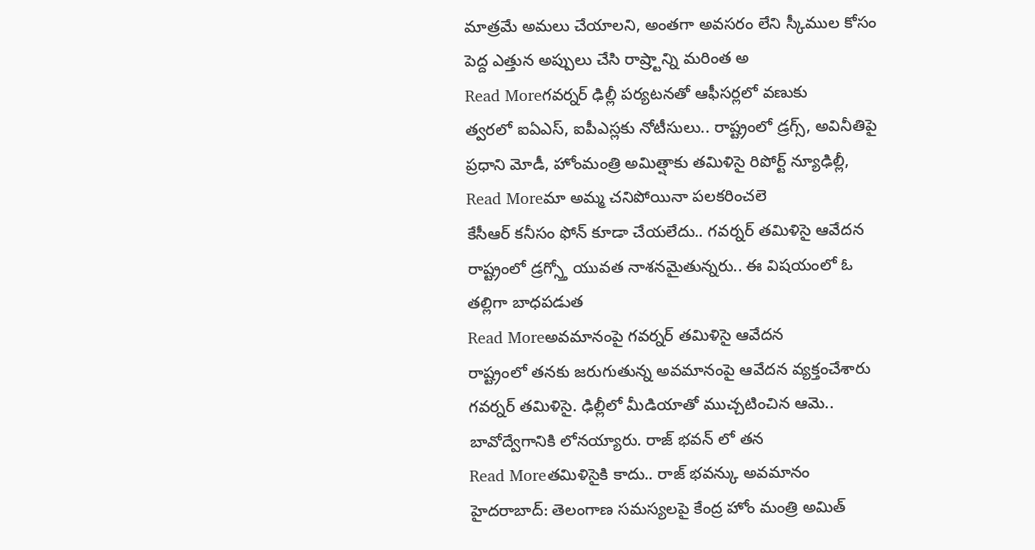మాత్రమే అమలు చేయాలని, అంతగా అవసరం లేని స్కీముల కోసం పెద్ద ఎత్తున అప్పులు చేసి రాష్ర్టాన్ని మరింత అ
Read Moreగవర్నర్ ఢిల్లీ పర్యటనతో ఆఫీసర్లలో వణుకు
త్వరలో ఐఏఎస్, ఐపీఎస్లకు నోటీసులు.. రాష్ట్రంలో డ్రగ్స్, అవినీతిపై ప్రధాని మోడీ, హోంమంత్రి అమిత్షాకు తమిళిసై రిపోర్ట్ న్యూఢిల్లీ,
Read Moreమా అమ్మ చనిపోయినా పలకరించలె
కేసీఆర్ కనీసం ఫోన్ కూడా చేయలేదు.. గవర్నర్ తమిళిసై ఆవేదన రాష్ట్రంలో డ్రగ్స్తో యువత నాశనమైతున్నరు.. ఈ విషయంలో ఓ తల్లిగా బాధపడుత
Read Moreఅవమానంపై గవర్నర్ తమిళిసై ఆవేదన
రాష్ట్రంలో తనకు జరుగుతున్న అవమానంపై ఆవేదన వ్యక్తంచేశారు గవర్నర్ తమిళిసై. ఢిల్లీలో మీడియాతో ముచ్చటించిన ఆమె.. బావోద్వేగానికి లోనయ్యారు. రాజ్ భవన్ లో తన
Read Moreతమిళిసైకి కాదు.. రాజ్ భవన్కు అవమానం
హైదరాబాద్: తెలంగాణ సమస్యలపై కేంద్ర హోం మంత్రి అమిత్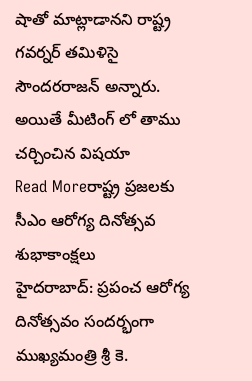షాతో మాట్లాడానని రాష్ట్ర గవర్నర్ తమిళిసై సౌందరరాజన్ అన్నారు. అయితే మీటింగ్ లో తాము చర్చించిన విషయా
Read Moreరాష్ట్ర ప్రజలకు సీఎం ఆరోగ్య దినోత్సవ శుభాకాంక్షలు
హైదరాబాద్: ప్రపంచ ఆరోగ్య దినోత్సవం సందర్భంగా ముఖ్యమంత్రి శ్రీ కె.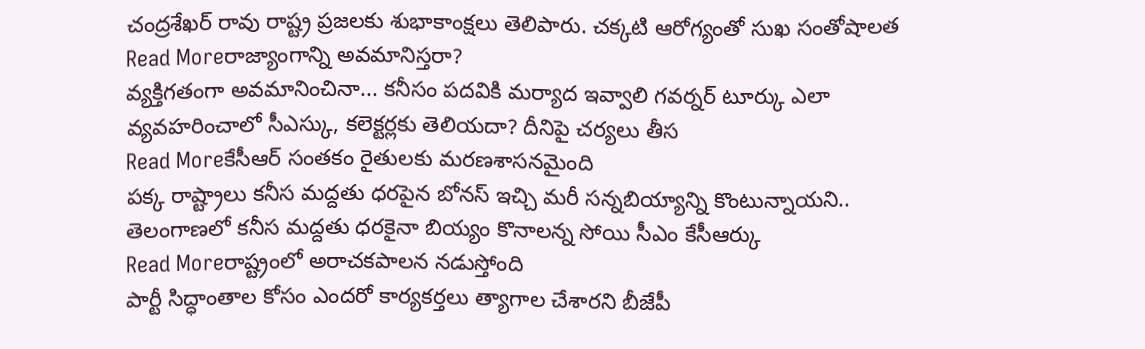చంద్రశేఖర్ రావు రాష్ట్ర ప్రజలకు శుభాకాంక్షలు తెలిపారు. చక్కటి ఆరోగ్యంతో సుఖ సంతోషాలత
Read Moreరాజ్యాంగాన్ని అవమానిస్తరా?
వ్యక్తిగతంగా అవమానించినా... కనీసం పదవికి మర్యాద ఇవ్వాలి గవర్నర్ టూర్కు ఎలా వ్యవహరించాలో సీఎస్కు, కలెక్టర్లకు తెలియదా? దీనిపై చర్యలు తీస
Read Moreకేసీఆర్ సంతకం రైతులకు మరణశాసనమైంది
పక్క రాష్ట్రాలు కనీస మద్దతు ధరపైన బోనస్ ఇచ్చి మరీ సన్నబియ్యాన్ని కొంటున్నాయని.. తెలంగాణలో కనీస మద్దతు ధరకైనా బియ్యం కొనాలన్న సోయి సీఎం కేసీఆర్కు
Read Moreరాష్ట్రంలో అరాచకపాలన నడుస్తోంది
పార్టీ సిద్ధాంతాల కోసం ఎందరో కార్యకర్తలు త్యాగాల చేశారని బీజేపీ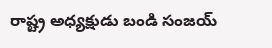రాష్ట్ర అధ్యక్షుడు బండి సంజయ్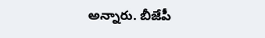అన్నారు. బీజేపీ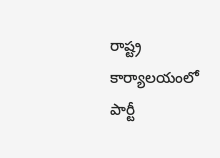రాష్ట్ర కార్యాలయంలో పార్టీ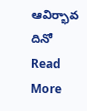ఆవిర్భావ దినో
Read More